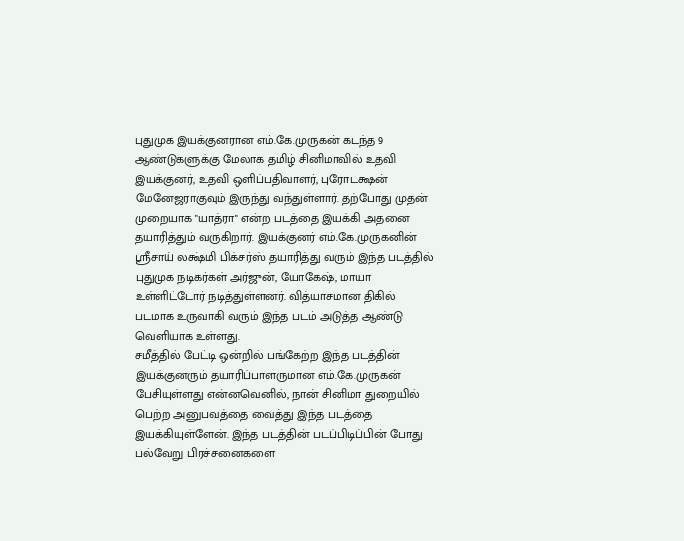புதுமுக இயக்குனரான எம்.கே.முருகன் கடந்த 9 ஆண்டுகளுக்கு மேலாக தமிழ் சினிமாவில் உதவி இயக்குனர், உதவி ஒளிப்பதிவாளர், புரோடக்ஷன் மேனேஜராகுவும் இருந்து வந்துள்ளார். தற்போது முதன் முறையாக "யாத்ரா" என்ற படத்தை இயக்கி அதனை தயாரித்தும் வருகிறார். இயக்குனர் எம்.கே.முருகனின் ஸ்ரீசாய் லக்ஷ்மி பிக்சர்ஸ் தயாரித்து வரும் இந்த படத்தில் புதுமுக நடிகர்கள் அர்ஜுன், யோகேஷ், மாயா உள்ளிட்டோர் நடித்துள்ளனர். வித்யாசமான திகில் படமாக உருவாகி வரும் இந்த படம் அடுத்த ஆண்டு வெளியாக உள்ளது.
சமீத்தில் பேட்டி ஒன்றில் பங்கேற்ற இந்த படத்தின் இயக்குனரும் தயாரிப்பாளருமான எம்.கே.முருகன் பேசியுள்ளது என்னவெனில், நான் சினிமா துறையில் பெற்ற அனுபவத்தை வைத்து இந்த படத்தை இயக்கியுள்ளேன். இந்த படத்தின் படப்பிடிப்பின் போது பல்வேறு பிரச்சனைகளை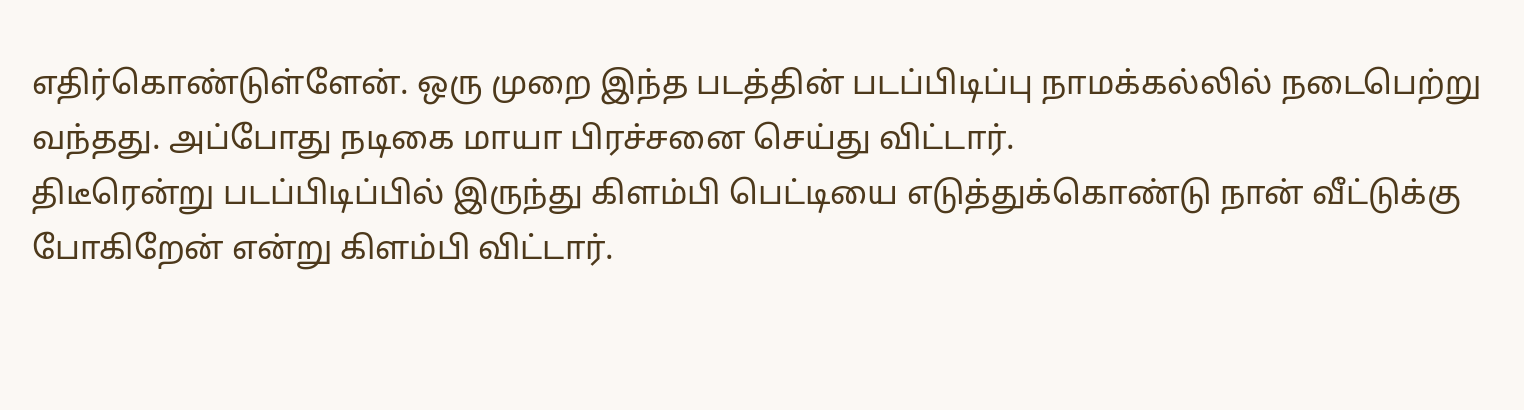எதிர்கொண்டுள்ளேன். ஒரு முறை இந்த படத்தின் படப்பிடிப்பு நாமக்கல்லில் நடைபெற்று வந்தது. அப்போது நடிகை மாயா பிரச்சனை செய்து விட்டார்.
திடீரென்று படப்பிடிப்பில் இருந்து கிளம்பி பெட்டியை எடுத்துக்கொண்டு நான் வீட்டுக்கு போகிறேன் என்று கிளம்பி விட்டார்.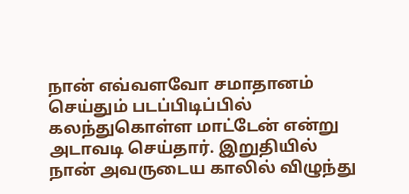நான் எவ்வளவோ சமாதானம் செய்தும் படப்பிடிப்பில் கலந்துகொள்ள மாட்டேன் என்று அடாவடி செய்தார். இறுதியில் நான் அவருடைய காலில் விழுந்து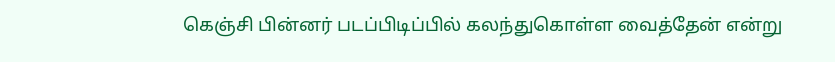கெஞ்சி பின்னர் படப்பிடிப்பில் கலந்துகொள்ள வைத்தேன் என்று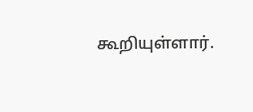கூறியுள்ளார்.